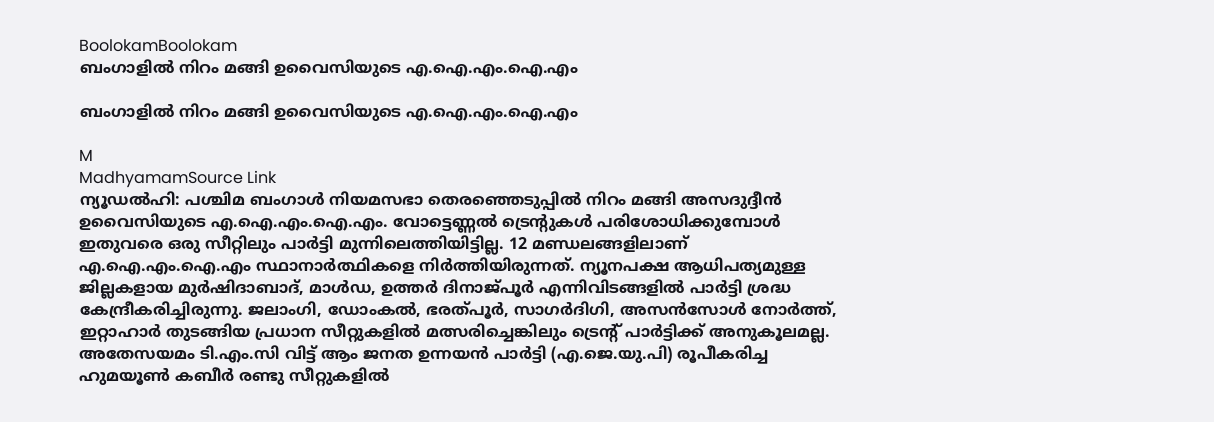BoolokamBoolokam
ബംഗാളിൽ നിറം മങ്ങി ഉവൈസിയുടെ എ.ഐ.എം.ഐ.എം

ബംഗാളിൽ നിറം മങ്ങി ഉവൈസിയുടെ എ.ഐ.എം.ഐ.എം

M
MadhyamamSource Link
ന്യൂഡൽഹി: പശ്ചിമ ബംഗാൾ നിയമസഭാ തെരഞ്ഞെടുപ്പിൽ നിറം മങ്ങി അസദുദ്ദീൻ ഉവൈസിയുടെ എ.ഐ.എം.ഐ.എം. വോട്ടെണ്ണൽ ട്രെന്‍റുകൾ പരിശോധിക്കുമ്പോൾ ഇതുവരെ ഒരു സീറ്റിലും പാർട്ടി മുന്നിലെത്തിയിട്ടില്ല. 12 മണ്ഡലങ്ങളിലാണ് എ.ഐ.എം.ഐ.എം സ്ഥാനാർത്ഥികളെ നിർത്തിയിരുന്നത്. ന്യൂനപക്ഷ ആധിപത്യമുള്ള ജില്ലകളായ മുർഷിദാബാദ്, മാൾഡ, ഉത്തർ ദിനാജ്പൂർ എന്നിവിടങ്ങളിൽ പാർട്ടി ശ്രദ്ധ കേന്ദ്രീകരിച്ചിരുന്നു. ജലാംഗി, ഡോംകൽ, ഭരത്പൂർ, സാഗർദിഗി, അസൻസോൾ നോർത്ത്, ഇറ്റാഹാർ തുടങ്ങിയ പ്രധാന സീറ്റുകളിൽ മത്സരിച്ചെങ്കിലും ട്രെന്‍റ് പാർട്ടിക്ക് അനുകൂലമല്ല. അതേസയമം ടി.എം.സി വിട്ട് ആം ജനത ഉന്നയൻ പാർട്ടി (എ.ജെ.യു.പി) രൂപീകരിച്ച ഹുമയൂൺ കബീർ രണ്ടു സീറ്റുകളിൽ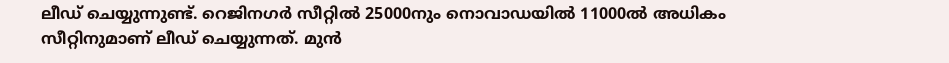ലീഡ് ചെയ്യുന്നുണ്ട്. റെജിനഗർ സീറ്റിൽ 25000നും നൊവാഡയിൽ 11000ൽ അധികം സീറ്റിനുമാണ് ലീഡ് ചെയ്യുന്നത്. മുൻ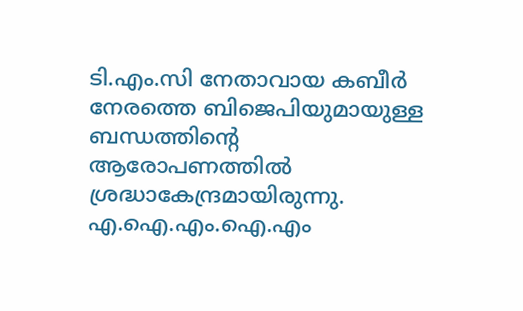ടി.എം.സി നേതാവായ കബീർ നേരത്തെ ബിജെപിയുമായുള്ള ബന്ധത്തിന്റെ ആരോപണത്തിൽ ശ്രദ്ധാകേന്ദ്രമായിരുന്നു. എ.ഐ.എം.ഐ.എം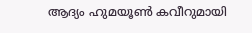ആദ്യം ഹുമയൂൺ കവീറുമായി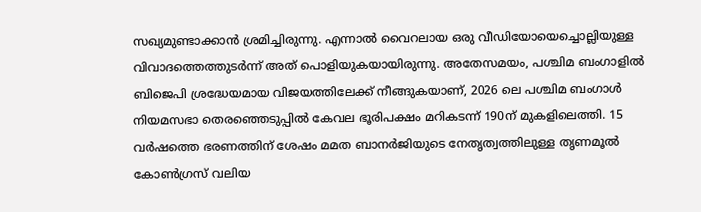സഖ്യമുണ്ടാക്കാൻ ശ്രമിച്ചിരുന്നു. എന്നാൽ വൈറലായ ഒരു വീഡിയോയെച്ചൊല്ലിയുള്ള വിവാദത്തെത്തുടർന്ന് അത് പൊളിയുകയായിരുന്നു. അതേസമയം, പശ്ചിമ ബംഗാളിൽ ബിജെപി ശ്രദ്ധേയമായ വിജയത്തിലേക്ക് നീങ്ങുകയാണ്, 2026 ലെ പശ്ചിമ ബംഗാൾ നിയമസഭാ തെരഞ്ഞെടുപ്പിൽ കേവല ഭൂരിപക്ഷം മറികടന്ന് 190ന് മുകളിലെത്തി. 15 വർഷത്തെ ഭരണത്തിന് ശേഷം മമത ബാനർജിയുടെ നേതൃത്വത്തിലുള്ള തൃണമൂൽ കോൺഗ്രസ് വലിയ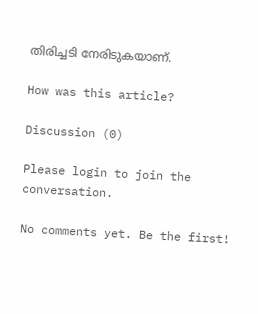തിരിച്ചടി നേരിടുകയാണ്.

How was this article?

Discussion (0)

Please login to join the conversation.

No comments yet. Be the first!